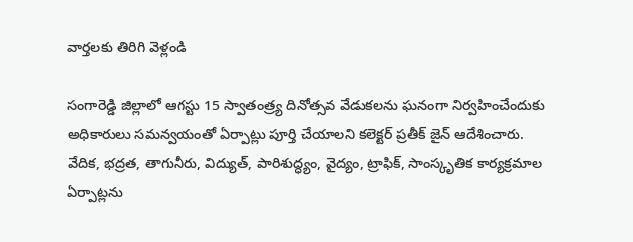వార్తలకు తిరిగి వెళ్లండి

సంగారెడ్డి జిల్లాలో ఆగస్టు 15 స్వాతంత్ర్య దినోత్సవ వేడుకలను ఘనంగా నిర్వహించేందుకు అధికారులు సమన్వయంతో ఏర్పాట్లు పూర్తి చేయాలని కలెక్టర్ ప్రతీక్ జైన్ ఆదేశించారు.
వేదిక, భద్రత, తాగునీరు, విద్యుత్, పారిశుద్ధ్యం, వైద్యం, ట్రాఫిక్, సాంస్కృతిక కార్యక్రమాల ఏర్పాట్లను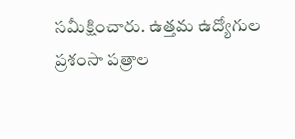సమీక్షించారు. ఉత్తమ ఉద్యోగుల ప్రశంసా పత్రాల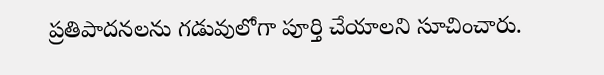ప్రతిపాదనలను గడువులోగా పూర్తి చేయాలని సూచించారు.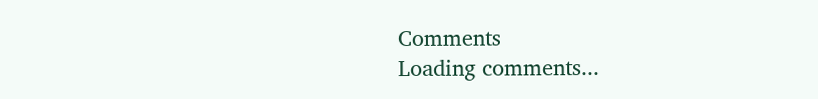Comments
Loading comments...